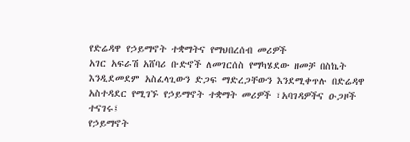የድሬዳዋ የኃይማኖት ተቋማትና የማህበረሰብ መሪዎች
አገር አፍራሽ አሸባሪ ቡድኖች ለመገርሰስ የማካሄደው ዘመቻ በስኬት እንዲደመደም አስፈላጊውን ድጋፍ ማድረጋቸውን እንደሚቀጥሉ በድሬዳዋ አስተዳደር የሚገኙ የኃይማኖት ተቋማት መሪዎች ፣አባገዳዎችና ዑጋዞች ተናገሩ፤
የኃይማኖት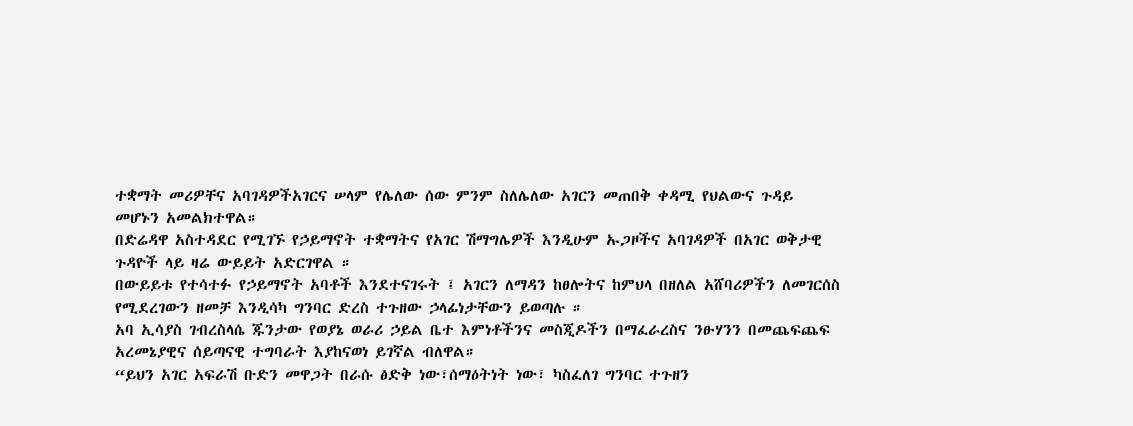ተቋማት መሪዎቸና አባገዳዎችአገርና ሠላም የሌለው ሰው ምንም ስለሌለው አገርን መጠበቅ ቀዳሚ የህልውና ጉዳይ መሆኑን አመልክተዋል።
በድሬዳዋ አስተዳደር የሚገኙ የኃይማኖት ተቋማትና የአገር ሽማግሌዎች እንዲሁም ኡጋዞችና አባገዳዎች በአገር ወቅታዊ ጉዳዮች ላይ ዛሬ ውይይት አድርገዋል ።
በውይይቱ የተሳተፉ የኃይማኖት አባቶች እንደተናገሩት ፤ አገርን ለማዳን ከፀሎትና ከምህላ በዘለል አሸባሪዎችን ለመገርሰስ የሚደረገውን ዘመቻ እንዲሳካ ግንባር ድረስ ተጉዘው ኃላፊነታቸውን ይወጣሉ ።
አባ ኢሳያስ ገብረስላሴ ጁንታው የወያኔ ወራሪ ኃይል ቤተ እምነቶችንና መስጂዶችን በማፈራረስና ንፁሃንን በመጨፍጨፍ አረመኔያዊና ሰይጣናዊ ተግባራት እያከናወነ ይገኛል ብለዋል።
“ይህን አገር አፍራሽ ቡድን መዋጋት በራሱ ፅድቅ ነው፣ሰማዕትነት ነው፣ ካስፈለገ ግንባር ተጉዘን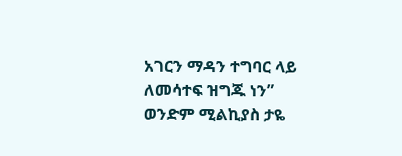አገርን ማዳን ተግባር ላይ ለመሳተፍ ዝግጁ ነን”
ወንድም ሚልኪያስ ታዬ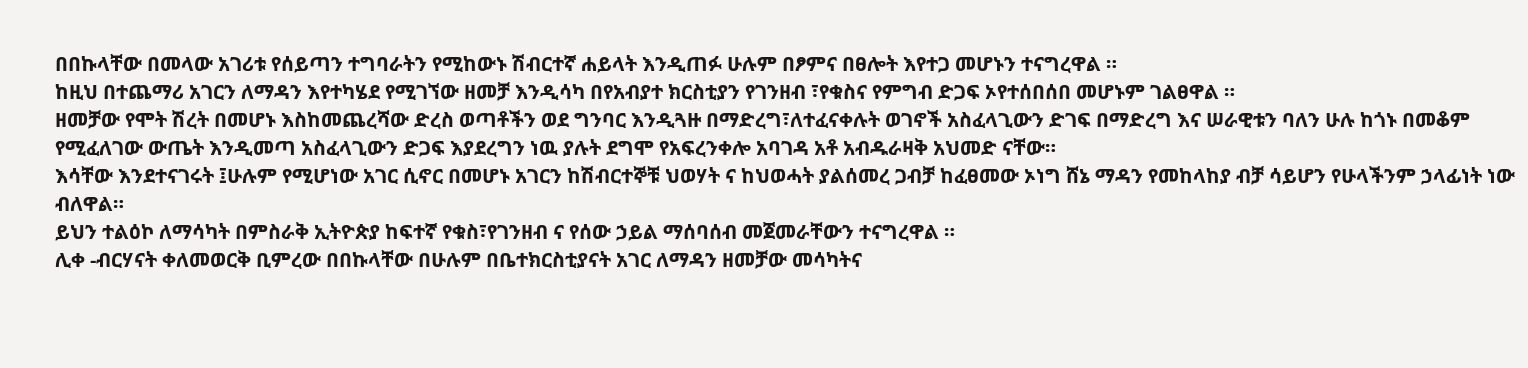በበኩላቸው በመላው አገሪቱ የሰይጣን ተግባራትን የሚከውኑ ሽብርተኛ ሐይላት እንዲጠፉ ሁሉም በፆምና በፀሎት እየተጋ መሆኑን ተናግረዋል ።
ከዚህ በተጨማሪ አገርን ለማዳን እየተካሄደ የሚገኘው ዘመቻ እንዲሳካ በየአብያተ ክርስቲያን የገንዘብ ፣የቁስና የምግብ ድጋፍ ኦየተሰበሰበ መሆኑም ገልፀዋል ።
ዘመቻው የሞት ሽረት በመሆኑ እስከመጨረሻው ድረስ ወጣቶችን ወደ ግንባር እንዲጓዙ በማድረግ፣ለተፈናቀሉት ወገኖች አስፈላጊውን ድገፍ በማድረግ እና ሠራዊቱን ባለን ሁሉ ከጎኑ በመቆም የሚፈለገው ውጤት እንዲመጣ አስፈላጊውን ድጋፍ እያደረግን ነዉ ያሉት ደግሞ የአፍረንቀሎ አባገዳ አቶ አብዱራዛቅ አህመድ ናቸው።
እሳቸው እንደተናገሩት ፤ሁሉም የሚሆነው አገር ሲኖር በመሆኑ አገርን ከሽብርተኞቹ ህወሃት ና ከህወሓት ያልሰመረ ጋብቻ ከፈፀመው ኦነግ ሸኔ ማዳን የመከላከያ ብቻ ሳይሆን የሁላችንም ኃላፊነት ነው ብለዋል።
ይህን ተልዕኮ ለማሳካት በምስራቅ ኢትዮጵያ ከፍተኛ የቁስ፣የገንዘብ ና የሰው ኃይል ማሰባሰብ መጀመራቸውን ተናግረዋል ።
ሊቀ -ብርሃናት ቀለመወርቅ ቢምረው በበኩላቸው በሁሉም በቤተክርስቲያናት አገር ለማዳን ዘመቻው መሳካትና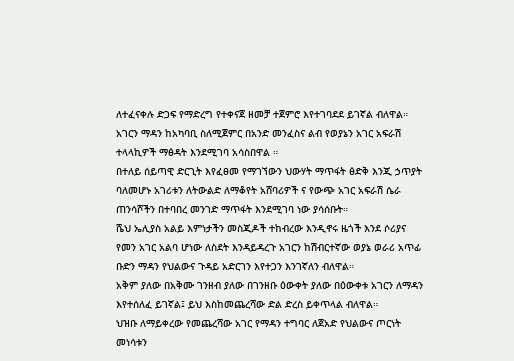ለተፈናቀሉ ድጋፍ የማድረግ የተቀናጀ ዘመቻ ተጀምሮ እየተገባደደ ይገኛል ብለዋል።
አገርን ማዳን ከአካባቢ ስለሚጀምር በአንድ መንፈስና ልብ የወያኔን አገር አፍራሽ ተላላኪዎች ማፅዳት እንደሚገባ አሳስበዋል ።
በተለይ ሰይጣዊ ድርጊት እየፈፀመ የማገኘውን ህውሃት ማጥፋት ፅድቅ እንጂ ኃጥያት ባለመሆኑ አገሪቱን ለትውልድ ለማቆየት አሸባሪዎች ና የውጭ አገር አፍራሽ ሴራ ጠንሳሾችን በተባበረ መንገድ ማጥፋት እንደሚገባ ነው ያሳሰቡት።
ሼህ ኤሊያስ አልይ እምነታችን መስጂዶች ተከብረው እንዲኖሩ ዜጎች እንደ ሶሪያና የመን አገር አልባ ሆነው ለስደት እንዳይዳረጉ አገርን ከሽብርተኛው ወያኔ ወራሪ አጥፊ ቡድን ማዳን የህልውና ጉዳይ አድርገን እየተጋን እንገኛለን ብለዋል።
አቅም ያለው በአቅሙ ገንዘብ ያለው በገንዘቡ ዕውቀት ያለው በዕውቀቱ አገርን ለማዳን እየተሰለፈ ይገኛል፤ ይህ እስከመጨረሻው ድል ድረስ ይቀጥላል ብለዋል።
ህዝቡ ለማይቀረው የመጨረሻው አገር የማዳን ተግባር ለጀአድ የህልውና ጦርነት መነሳቱን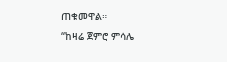ጠቁመዋል።
“ከዛሬ ጀምሮ ምሳሌ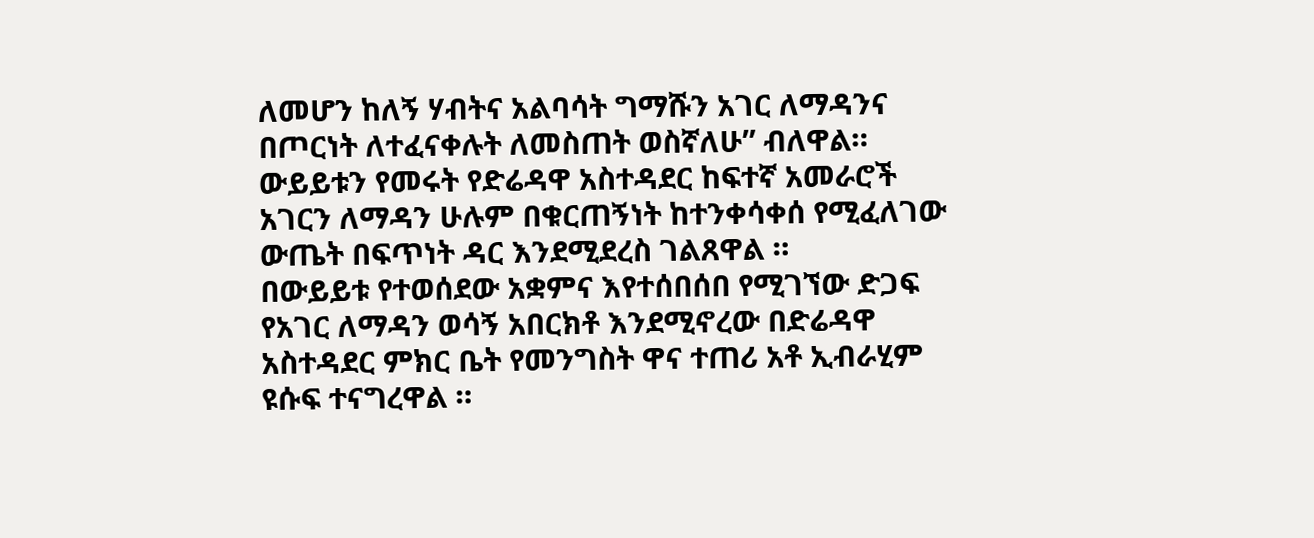ለመሆን ከለኝ ሃብትና አልባሳት ግማሹን አገር ለማዳንና በጦርነት ለተፈናቀሉት ለመስጠት ወስኛለሁ” ብለዋል።
ውይይቱን የመሩት የድሬዳዋ አስተዳደር ከፍተኛ አመራሮች አገርን ለማዳን ሁሉም በቁርጠኝነት ከተንቀሳቀሰ የሚፈለገው ውጤት በፍጥነት ዳር እንደሚደረስ ገልጸዋል ።
በውይይቱ የተወሰደው አቋምና እየተሰበሰበ የሚገኘው ድጋፍ የአገር ለማዳን ወሳኝ አበርክቶ እንደሚኖረው በድሬዳዋ አስተዳደር ምክር ቤት የመንግስት ዋና ተጠሪ አቶ ኢብራሂም ዩሱፍ ተናግረዋል ።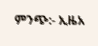ምንጭ:- ኢዜአ